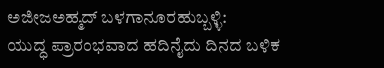ಅಜೀಜಅಹ್ಮದ್ ಬಳಗಾನೂರಹುಬ್ಬಳ್ಳಿ:
ಯುದ್ಧ ಪ್ರಾರಂಭವಾದ ಹದಿನೈದು ದಿನದ ಬಳಿಕ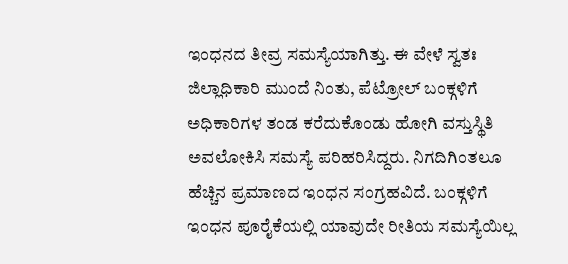ಇಂಧನದ ತೀವ್ರ ಸಮಸ್ಯೆಯಾಗಿತ್ತು. ಈ ವೇಳೆ ಸ್ವತಃ ಜಿಲ್ಲಾಧಿಕಾರಿ ಮುಂದೆ ನಿಂತು, ಪೆಟ್ರೋಲ್ ಬಂಕ್ಗಳಿಗೆ ಅಧಿಕಾರಿಗಳ ತಂಡ ಕರೆದುಕೊಂಡು ಹೋಗಿ ವಸ್ತುಸ್ಥಿತಿ ಅವಲೋಕಿಸಿ ಸಮಸ್ಯೆ ಪರಿಹರಿಸಿದ್ದರು. ನಿಗದಿಗಿಂತಲೂ ಹೆಚ್ಚಿನ ಪ್ರಮಾಣದ ಇಂಧನ ಸಂಗ್ರಹವಿದೆ. ಬಂಕ್ಗಳಿಗೆ ಇಂಧನ ಪೂರೈಕೆಯಲ್ಲಿ ಯಾವುದೇ ರೀತಿಯ ಸಮಸ್ಯೆಯಿಲ್ಲ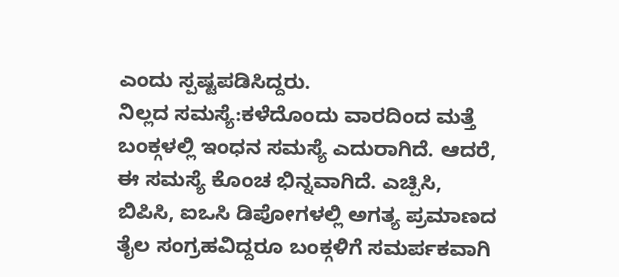ಎಂದು ಸ್ಪಷ್ಟಪಡಿಸಿದ್ದರು.
ನಿಲ್ಲದ ಸಮಸ್ಯೆ:ಕಳೆದೊಂದು ವಾರದಿಂದ ಮತ್ತೆ ಬಂಕ್ಗಳಲ್ಲಿ ಇಂಧನ ಸಮಸ್ಯೆ ಎದುರಾಗಿದೆ. ಆದರೆ, ಈ ಸಮಸ್ಯೆ ಕೊಂಚ ಭಿನ್ನವಾಗಿದೆ. ಎಚ್ಪಿಸಿ, ಬಿಪಿಸಿ, ಐಒಸಿ ಡಿಪೋಗಳಲ್ಲಿ ಅಗತ್ಯ ಪ್ರಮಾಣದ ತೈಲ ಸಂಗ್ರಹವಿದ್ದರೂ ಬಂಕ್ಗಳಿಗೆ ಸಮರ್ಪಕವಾಗಿ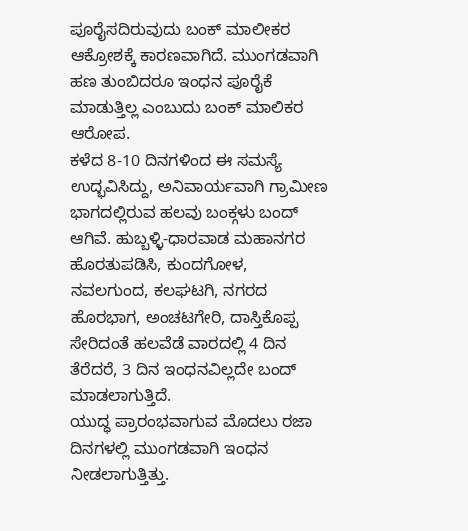ಪೂರೈಸದಿರುವುದು ಬಂಕ್ ಮಾಲೀಕರ ಆಕ್ರೋಶಕ್ಕೆ ಕಾರಣವಾಗಿದೆ. ಮುಂಗಡವಾಗಿ ಹಣ ತುಂಬಿದರೂ ಇಂಧನ ಪೂರೈಕೆ ಮಾಡುತ್ತಿಲ್ಲ ಎಂಬುದು ಬಂಕ್ ಮಾಲಿಕರ ಆರೋಪ.
ಕಳೆದ 8-10 ದಿನಗಳಿಂದ ಈ ಸಮಸ್ಯೆ ಉದ್ಭವಿಸಿದ್ದು, ಅನಿವಾರ್ಯವಾಗಿ ಗ್ರಾಮೀಣ ಭಾಗದಲ್ಲಿರುವ ಹಲವು ಬಂಕ್ಗಳು ಬಂದ್ ಆಗಿವೆ. ಹುಬ್ಬಳ್ಳಿ-ಧಾರವಾಡ ಮಹಾನಗರ ಹೊರತುಪಡಿಸಿ, ಕುಂದಗೋಳ, ನವಲಗುಂದ, ಕಲಘಟಗಿ, ನಗರದ ಹೊರಭಾಗ, ಅಂಚಟಗೇರಿ, ದಾಸ್ತಿಕೊಪ್ಪ ಸೇರಿದಂತೆ ಹಲವೆಡೆ ವಾರದಲ್ಲಿ 4 ದಿನ ತೆರೆದರೆ, 3 ದಿನ ಇಂಧನವಿಲ್ಲದೇ ಬಂದ್ ಮಾಡಲಾಗುತ್ತಿದೆ.
ಯುದ್ಧ ಪ್ರಾರಂಭವಾಗುವ ಮೊದಲು ರಜಾ ದಿನಗಳಲ್ಲಿ ಮುಂಗಡವಾಗಿ ಇಂಧನ ನೀಡಲಾಗುತ್ತಿತ್ತು.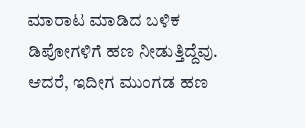ಮಾರಾಟ ಮಾಡಿದ ಬಳಿಕ ಡಿಪೋಗಳಿಗೆ ಹಣ ನೀಡುತ್ತಿದ್ದೆವು. ಆದರೆ, ಇದೀಗ ಮುಂಗಡ ಹಣ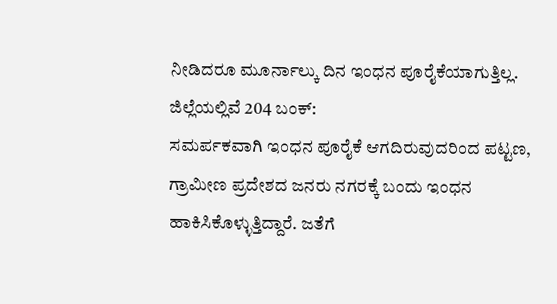ನೀಡಿದರೂ ಮೂರ್ನಾಲ್ಕು ದಿನ ಇಂಧನ ಪೂರೈಕೆಯಾಗುತ್ತಿಲ್ಲ.
ಜಿಲ್ಲೆಯಲ್ಲಿವೆ 204 ಬಂಕ್:
ಸಮರ್ಪಕವಾಗಿ ಇಂಧನ ಪೂರೈಕೆ ಆಗದಿರುವುದರಿಂದ ಪಟ್ಟಣ, ಗ್ರಾಮೀಣ ಪ್ರದೇಶದ ಜನರು ನಗರಕ್ಕೆ ಬಂದು ಇಂಧನ ಹಾಕಿಸಿಕೊಳ್ಳುತ್ತಿದ್ದಾರೆ. ಜತೆಗೆ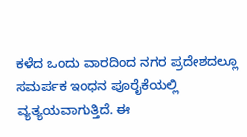ಕಳೆದ ಒಂದು ವಾರದಿಂದ ನಗರ ಪ್ರದೇಶದಲ್ಲೂ ಸಮರ್ಪಕ ಇಂಧನ ಪೂರೈಕೆಯಲ್ಲಿ ವ್ಯತ್ಯಯವಾಗುತ್ತಿದೆ. ಈ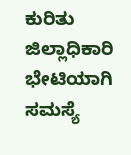ಕುರಿತು ಜಿಲ್ಲಾಧಿಕಾರಿ ಭೇಟಿಯಾಗಿ ಸಮಸ್ಯೆ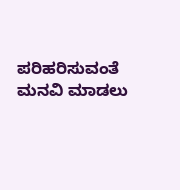ಪರಿಹರಿಸುವಂತೆ ಮನವಿ ಮಾಡಲು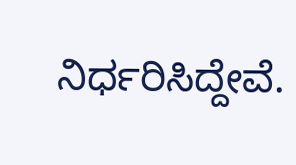ನಿರ್ಧರಿಸಿದ್ದೇವೆ.